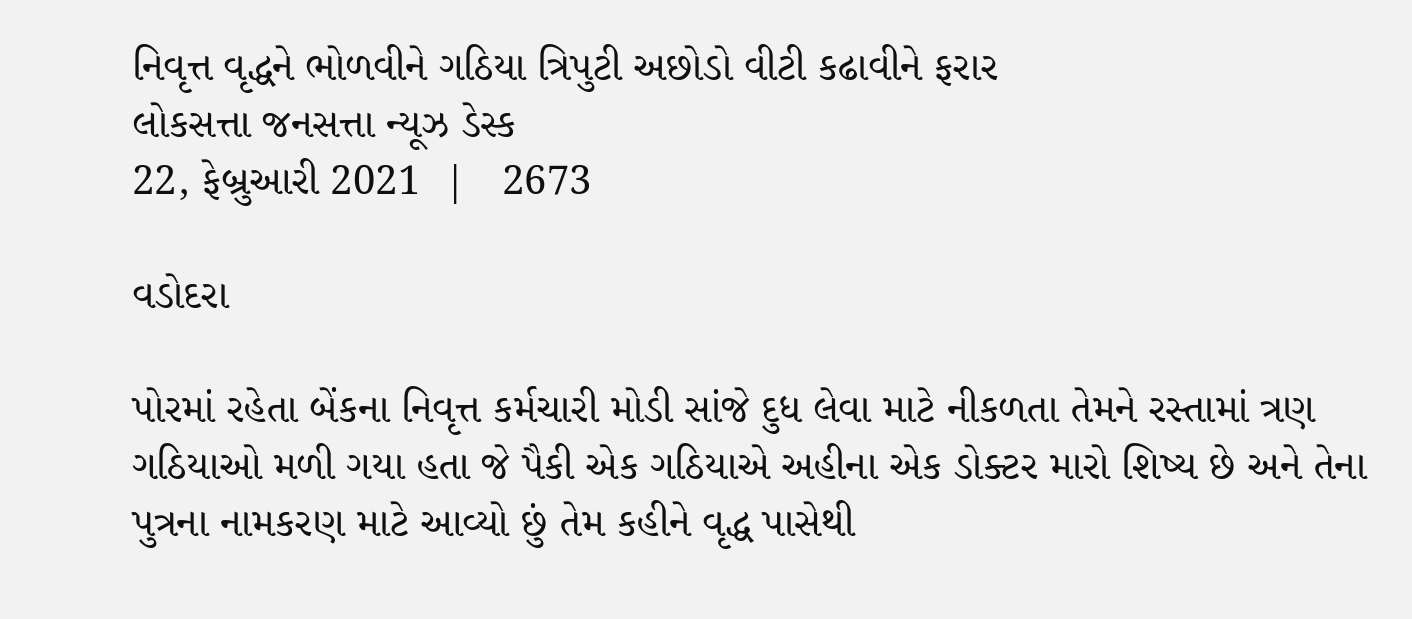નિવૃત્ત વૃદ્ધને ભોળવીને ગઠિયા ત્રિપુટી અછોડો વીટી કઢાવીને ફરાર
લોકસત્તા જનસત્તા ન્યૂઝ ડેસ્ક
22, ફેબ્રુઆરી 2021  |   2673

વડોદરા

પોરમાં રહેતા બેંકના નિવૃત્ત કર્મચારી મોડી સાંજે દુધ લેવા માટે નીકળતા તેમને રસ્તામાં ત્રણ ગઠિયાઓ મળી ગયા હતા જે પૈકી એક ગઠિયાએ અહીના એક ડોક્ટર મારો શિષ્ય છે અને તેના પુત્રના નામકરણ માટે આવ્યો છું તેમ કહીને વૃદ્ધ પાસેથી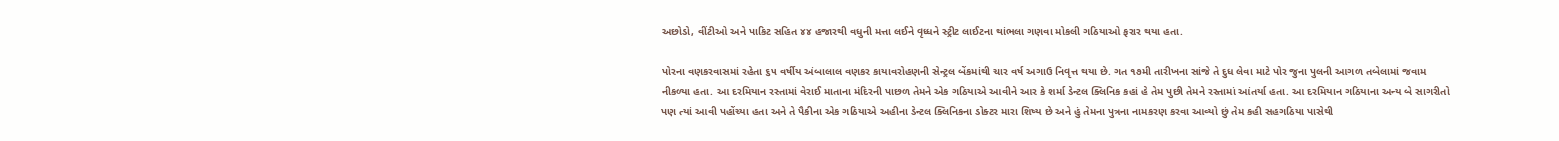અછોડો, વીંટીઓ અને પાકિટ સહિત ૪૪ હજારથી વધુની મત્તા લઈને વૃધ્ધને સ્ટ્રીટ લાઈટના થાંભલા ગણવા મોકલી ગઠિયાઓ ફરાર થયા હતા.

પોરના વણકરવાસમાં રહેતા ૬૫ વર્ષીય અંબાલાલ વણકર કાયાવરોહણની સેન્ટ્રલ બેંકમાંથી ચાર વર્ષ અગાઉ નિવૃત્ત થયા છે. ગત ૧૭મી તારીખના સાંજે તે દુધ લેવા માટે પોર જુના પુલની આગળ તબેલામાં જવામ નીકળ્યા હતા. આ દરમિયાન રસ્તામાં વેરાઈ માતાના મંદિરની પાછળ તેમને એક ગઠિયાએ આવીને આર કે શર્મા ડેન્ટલ ક્લિનિક કહાં હે તેમ પુછી તેમને રસ્તામાં આંતર્યા હતા. આ દરમિયાન ગઠિયાના અન્ય બે સાગરીતો પણ ત્યાં આવી પહોંચ્યા હતા અને તે પૈકીના એક ગઠિયાએ અહીના ડેન્ટલ ક્લિનિકના ડોક્ટર મારા શિષ્ય છે અને હું તેમના પુત્રના નામકરણ કરવા આવ્યો છું તેમ કહી સહગઠિયા પાસેથી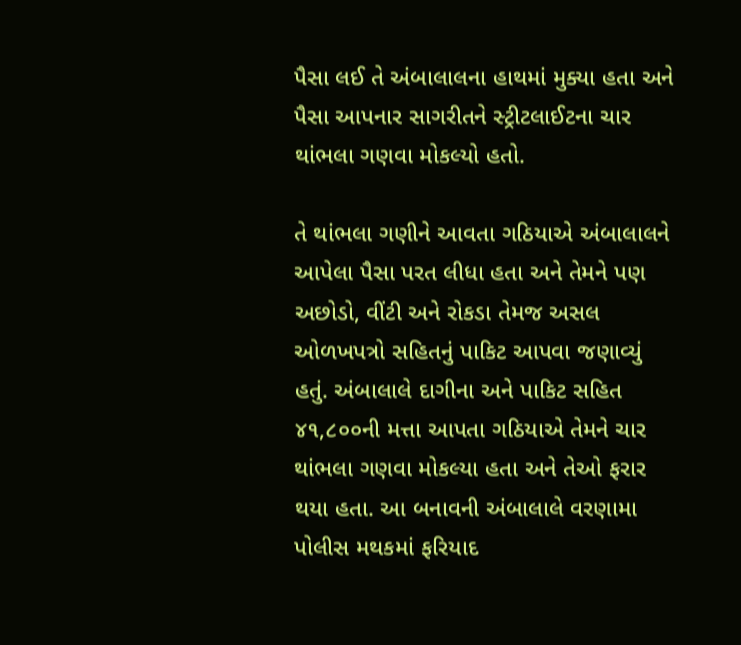પૈસા લઈ તે અંબાલાલના હાથમાં મુક્યા હતા અને પૈસા આપનાર સાગરીતને સ્ટ્રીટલાઈટના ચાર થાંભલા ગણવા મોકલ્યો હતો.

તે થાંભલા ગણીને આવતા ગઠિયાએ અંબાલાલને આપેલા પૈસા પરત લીધા હતા અને તેમને પણ અછોડો, વીંટી અને રોકડા તેમજ અસલ ઓળખપત્રો સહિતનું પાકિટ આપવા જણાવ્યું હતું. અંબાલાલે દાગીના અને પાકિટ સહિત ૪૧,૮૦૦ની મત્તા આપતા ગઠિયાએ તેમને ચાર થાંભલા ગણવા મોકલ્યા હતા અને તેઓ ફરાર થયા હતા. આ બનાવની અંબાલાલે વરણામા પોલીસ મથકમાં ફરિયાદ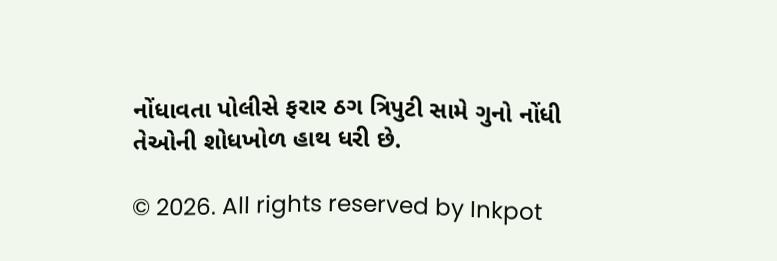નોંધાવતા પોલીસે ફરાર ઠગ ત્રિપુટી સામે ગુનો નોંધી તેઓની શોધખોળ હાથ ધરી છે.

© 2026. All rights reserved by Inkpot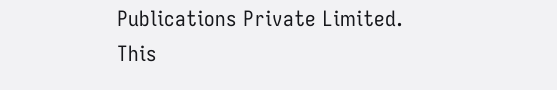Publications Private Limited.
This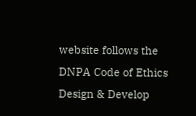website follows the DNPA Code of Ethics
Design & Develop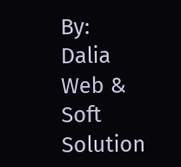By:
Dalia Web & Soft Solution